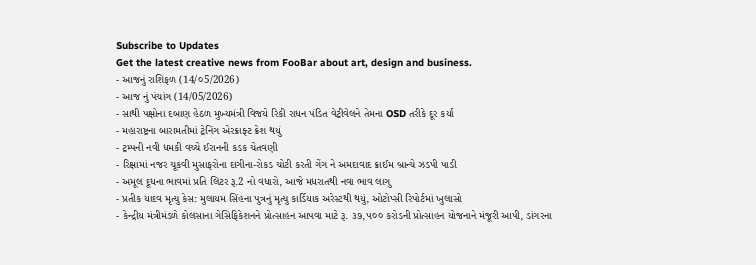Subscribe to Updates
Get the latest creative news from FooBar about art, design and business.
- આજનું રાશિફળ (14/૦5/2026)
- આજ નું પંચાંગ (14/05/2026)
- સાથી પક્ષોના દબાણ હેઠળ મુખ્યમંત્રી વિજયે રિકી રાધન પંડિત વેટ્રીવેલને તેમના OSD તરીકે દૂર કર્યા
- મહારાષ્ટ્રના બારામતીમાં ટ્રેનિંગ એરક્રાફ્ટ ક્રેશ થયું
- ટ્રમ્પની નવી ધમકી વચ્ચે ઈરાનની કડક ચેતવણી
- રિક્ષામાં નજર ચૂકવી મુસાફરોના દાગીના-રોકડ ચોટી કરતી ગેંગ ને અમદાવાદ ક્રાઈમ બ્રાન્ચે ઝડપી પાડી
- અમૂલ દૂધના ભાવમાં પ્રતિ લિટર રૂ.2 નો વધારો, આજે મધરાતથી નવા ભાવ લાગુ
- પ્રતીક યાદવ મૃત્યુ કેસ: મુલાયમ સિંહના પુત્રનું મૃત્યુ કાર્ડિયાક અરેસ્ટથી થયું, ઓટોપ્સી રિપોર્ટમાં ખુલાસો
- કેન્દ્રીય મંત્રીમંડળે કોલસાના ગેસિફિકેશનને પ્રોત્સાહન આપવા માટે રૂ. ૩૭,૫૦૦ કરોડની પ્રોત્સાહન યોજનાને મંજૂરી આપી, ડાંગરના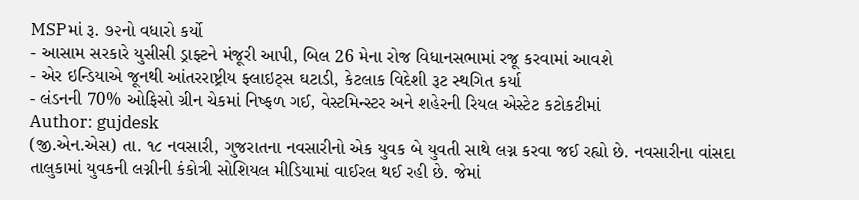MSPમાં રૂ. ૭૨નો વધારો કર્યો
- આસામ સરકારે યુસીસી ડ્રાફ્ટને મંજૂરી આપી, બિલ 26 મેના રોજ વિધાનસભામાં રજૂ કરવામાં આવશે
- એર ઇન્ડિયાએ જૂનથી આંતરરાષ્ટ્રીય ફ્લાઇટ્સ ઘટાડી, કેટલાક વિદેશી રૂટ સ્થગિત કર્યા
- લંડનની 70% ઓફિસો ગ્રીન ચેકમાં નિષ્ફળ ગઈ, વેસ્ટમિન્સ્ટર અને શહેરની રિયલ એસ્ટેટ કટોકટીમાં
Author: gujdesk
(જી.એન.એસ) તા. ૧૮ નવસારી, ગુજરાતના નવસારીનો એક યુવક બે યુવતી સાથે લગ્ન કરવા જઈ રહ્યો છે. નવસારીના વાંસદા તાલુકામાં યુવકની લગ્નીની કંકોત્રી સોશિયલ મીડિયામાં વાઈરલ થઈ રહી છે. જેમાં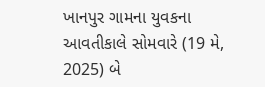ખાનપુર ગામના યુવકના આવતીકાલે સોમવારે (19 મે, 2025) બે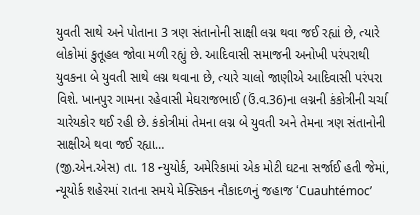યુવતી સાથે અને પોતાના 3 ત્રણ સંતાનોની સાક્ષી લગ્ન થવા જઈ રહ્યાં છે, ત્યારે લોકોમાં કુતૂહલ જોવા મળી રહ્યું છે. આદિવાસી સમાજની અનોખી પરંપરાથી યુવકના બે યુવતી સાથે લગ્ન થવાના છે, ત્યારે ચાલો જાણીએ આદિવાસી પરંપરા વિશે. ખાનપુર ગામના રહેવાસી મેઘરાજભાઈ (ઉં.વ.36)ના લગ્નની કંકોત્રીની ચર્ચા ચારેયકોર થઈ રહી છે. કંકોત્રીમાં તેમના લગ્ન બે યુવતી અને તેમના ત્રણ સંતાનોની સાક્ષીએ થવા જઈ રહ્યા…
(જી.એન.એસ) તા. 18 ન્યુયોર્ક, અમેરિકામાં એક મોટી ઘટના સર્જાઈ હતી જેમાં, ન્યૂયોર્ક શહેરમાં રાતના સમયે મેક્સિકન નૌકાદળનું જહાજ ‘Cuauhtémoc’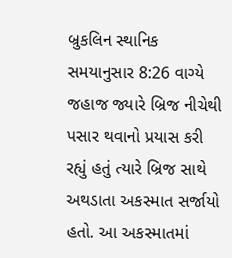બ્રુકલિન સ્થાનિક સમયાનુસાર 8:26 વાગ્યે જહાજ જ્યારે બ્રિજ નીચેથી પસાર થવાનો પ્રયાસ કરી રહ્યું હતું ત્યારે બ્રિજ સાથે અથડાતા અકસ્માત સર્જાયો હતો. આ અકસ્માતમાં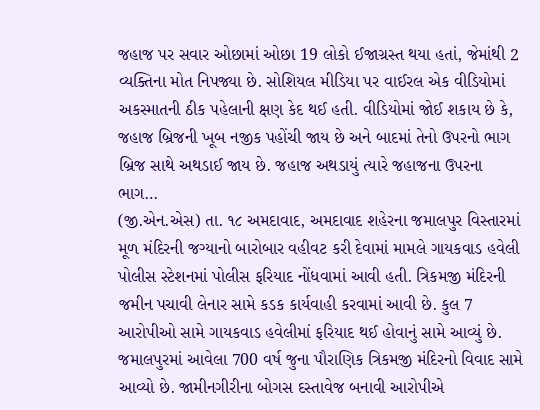જહાજ પર સવાર ઓછામાં ઓછા 19 લોકો ઈજાગ્રસ્ત થયા હતાં, જેમાંથી 2 વ્યક્તિના મોત નિપજ્યા છે. સોશિયલ મીડિયા પર વાઈરલ એક વીડિયોમાં અકસ્માતની ઠીક પહેલાની ક્ષણ કેદ થઈ હતી. વીડિયોમાં જોઈ શકાય છે કે, જહાજ બ્રિજની ખૂબ નજીક પહોંચી જાય છે અને બાદમાં તેનો ઉપરનો ભાગ બ્રિજ સાથે અથડાઈ જાય છે. જહાજ અથડાયું ત્યારે જહાજના ઉપરના ભાગ…
(જી.એન.એસ) તા. ૧૮ અમદાવાદ, અમદાવાદ શહેરના જમાલપુર વિસ્તારમાં મૂળ મંદિરની જગ્યાનો બારોબાર વહીવટ કરી દેવામાં મામલે ગાયકવાડ હવેલી પોલીસ સ્ટેશનમાં પોલીસ ફરિયાદ નોંધવામાં આવી હતી. ત્રિકમજી મંદિરની જમીન પચાવી લેનાર સામે કડક કાર્યવાહી કરવામાં આવી છે. કુલ 7 આરોપીઓ સામે ગાયકવાડ હવેલીમાં ફરિયાદ થઈ હોવાનું સામે આવ્યું છે. જમાલપુરમાં આવેલા 700 વર્ષ જુના પૌરાણિક ત્રિકમજી મંદિરનો વિવાદ સામે આવ્યો છે. જામીનગીરીના બોગસ દસ્તાવેજ બનાવી આરોપીએ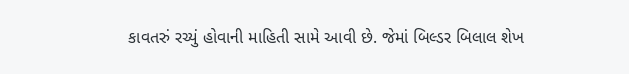કાવતરું રચ્યું હોવાની માહિતી સામે આવી છે. જેમાં બિલ્ડર બિલાલ શેખ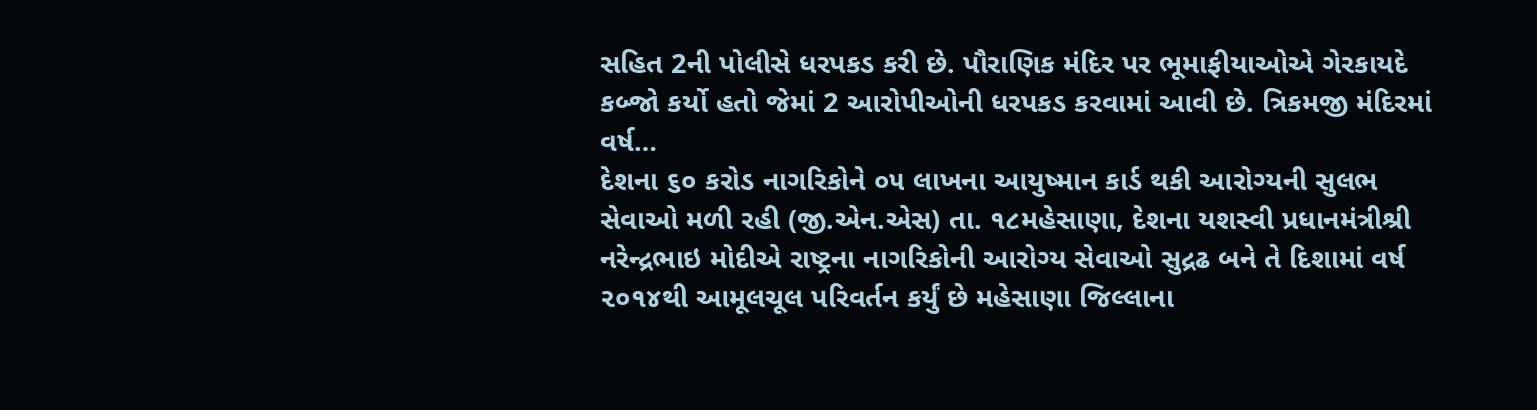સહિત 2ની પોલીસે ધરપકડ કરી છે. પૌરાણિક મંદિર પર ભૂમાફીયાઓએ ગેરકાયદે કબ્જો કર્યો હતો જેમાં 2 આરોપીઓની ધરપકડ કરવામાં આવી છે. ત્રિકમજી મંદિરમાં વર્ષ…
દેશના ૬૦ કરોડ નાગરિકોને ૦૫ લાખના આયુષ્માન કાર્ડ થકી આરોગ્યની સુલભ સેવાઓ મળી રહી (જી.એન.એસ) તા. ૧૮મહેસાણા, દેશના યશસ્વી પ્રધાનમંત્રીશ્રી નરેન્દ્રભાઇ મોદીએ રાષ્ટ્રના નાગરિકોની આરોગ્ય સેવાઓ સુદ્રઢ બને તે દિશામાં વર્ષ ૨૦૧૪થી આમૂલચૂલ પરિવર્તન કર્યું છે મહેસાણા જિલ્લાના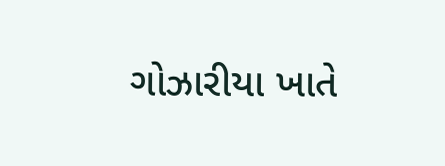ગોઝારીયા ખાતે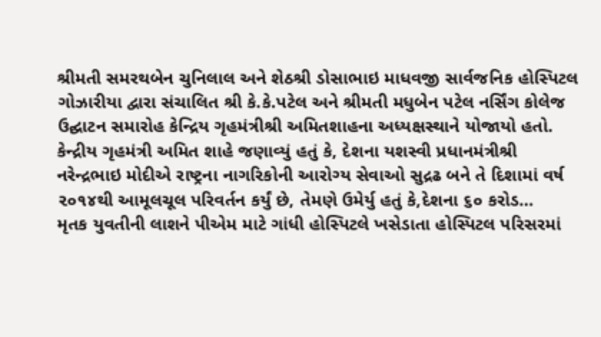શ્રીમતી સમરથબેન ચુનિલાલ અને શેઠશ્રી ડોસાભાઇ માધવજી સાર્વજનિક હોસ્પિટલ ગોઝારીયા દ્વારા સંચાલિત શ્રી કે.કે.પટેલ અને શ્રીમતી મધુબેન પટેલ નર્સિંગ કોલેજ ઉદ્ઘાટન સમારોહ કેન્દ્રિય ગૃહમંત્રીશ્રી અમિતશાહના અધ્યક્ષસ્થાને યોજાયો હતો. કેન્દ્રીય ગૃહમંત્રી અમિત શાહે જણાવ્યું હતું કે, દેશના યશસ્વી પ્રધાનમંત્રીશ્રી નરેન્દ્રભાઇ મોદીએ રાષ્ટ્રના નાગરિકોની આરોગ્ય સેવાઓ સુદ્રઢ બને તે દિશામાં વર્ષ ૨૦૧૪થી આમૂલચૂલ પરિવર્તન કર્યું છે, તેમણે ઉમેર્યુ હતું કે,દેશના ૬૦ કરોડ…
મૃતક યુવતીની લાશને પીએમ માટે ગાંધી હોસ્પિટલે ખસેડાતા હોસ્પિટલ પરિસરમાં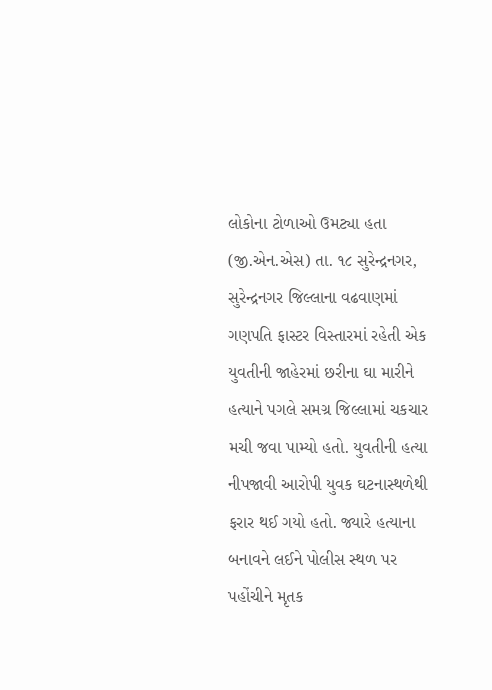લોકોના ટોળાઓ ઉમટ્યા હતા (જી.એન.એસ) તા. ૧૮ સુરેન્દ્રનગર, સુરેન્દ્રનગર જિલ્લાના વઢવાણમાં ગણપતિ ફાસ્ટર વિસ્તારમાં રહેતી એક યુવતીની જાહેરમાં છરીના ઘા મારીને હત્યાને પગલે સમગ્ર જિલ્લામાં ચકચાર મચી જવા પામ્યો હતો. યુવતીની હત્યા નીપજાવી આરોપી યુવક ઘટનાસ્થળેથી ફરાર થઈ ગયો હતો. જ્યારે હત્યાના બનાવને લઈને પોલીસ સ્થળ પર પહોંચીને મૃતક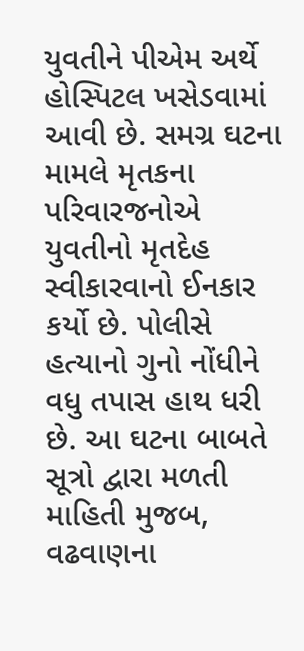યુવતીને પીએમ અર્થે હોસ્પિટલ ખસેડવામાં આવી છે. સમગ્ર ઘટના મામલે મૃતકના પરિવારજનોએ યુવતીનો મૃતદેહ સ્વીકારવાનો ઈનકાર કર્યો છે. પોલીસે હત્યાનો ગુનો નોંધીને વધુ તપાસ હાથ ધરી છે. આ ઘટના બાબતે સૂત્રો દ્વારા મળતી માહિતી મુજબ, વઢવાણના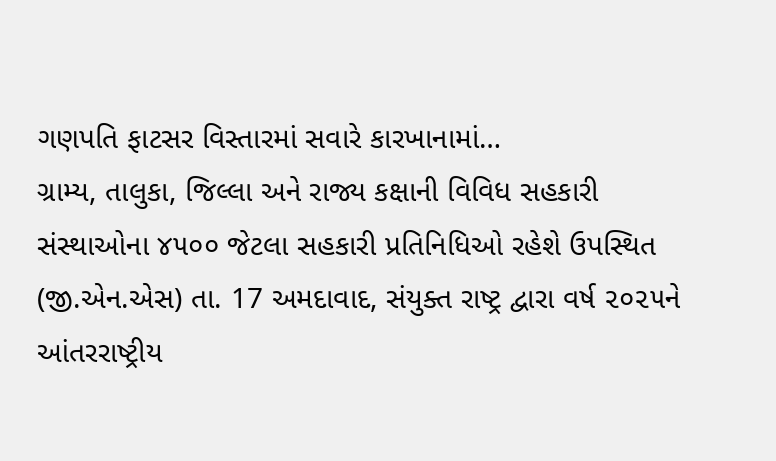ગણપતિ ફાટસર વિસ્તારમાં સવારે કારખાનામાં…
ગ્રામ્ય, તાલુકા, જિલ્લા અને રાજ્ય કક્ષાની વિવિધ સહકારી સંસ્થાઓના ૪૫૦૦ જેટલા સહકારી પ્રતિનિધિઓ રહેશે ઉપસ્થિત (જી.એન.એસ) તા. 17 અમદાવાદ, સંયુક્ત રાષ્ટ્ર દ્વારા વર્ષ ૨૦૨૫ને આંતરરાષ્ટ્રીય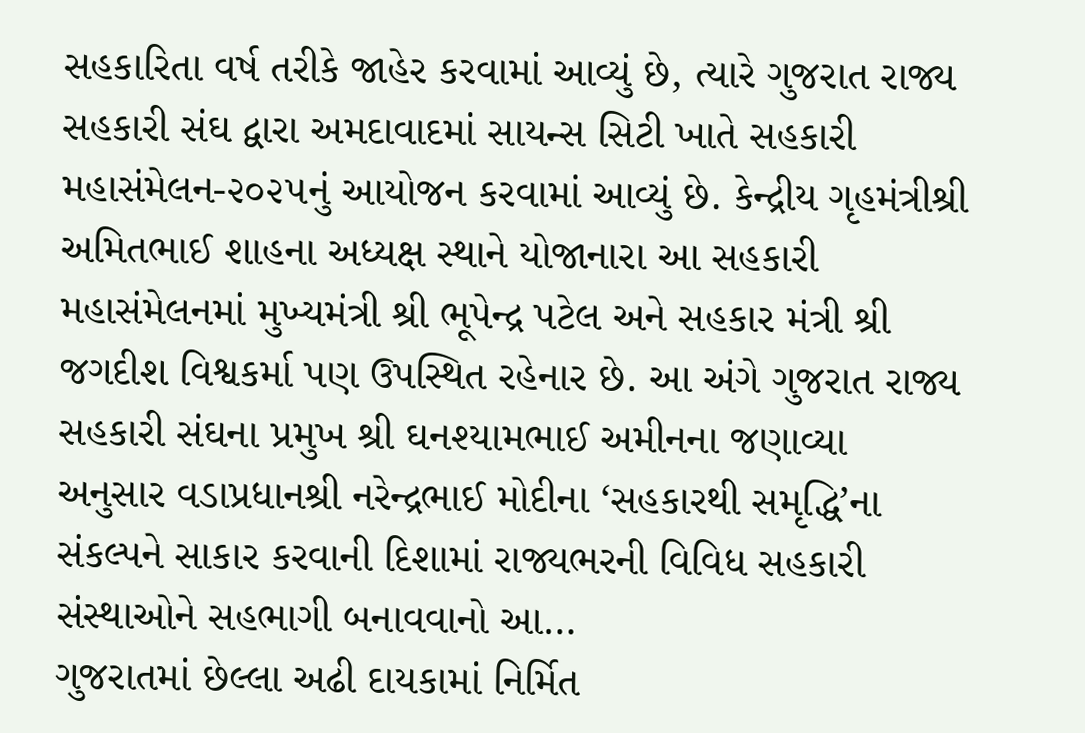સહકારિતા વર્ષ તરીકે જાહેર કરવામાં આવ્યું છે, ત્યારે ગુજરાત રાજ્ય સહકારી સંઘ દ્વારા અમદાવાદમાં સાયન્સ સિટી ખાતે સહકારી મહાસંમેલન-૨૦૨૫નું આયોજન કરવામાં આવ્યું છે. કેન્દ્રીય ગૃહમંત્રીશ્રી અમિતભાઈ શાહના અધ્યક્ષ સ્થાને યોજાનારા આ સહકારી મહાસંમેલનમાં મુખ્યમંત્રી શ્રી ભૂપેન્દ્ર પટેલ અને સહકાર મંત્રી શ્રી જગદીશ વિશ્વકર્મા પણ ઉપસ્થિત રહેનાર છે. આ અંગે ગુજરાત રાજ્ય સહકારી સંઘના પ્રમુખ શ્રી ઘનશ્યામભાઈ અમીનના જણાવ્યા અનુસાર વડાપ્રધાનશ્રી નરેન્દ્રભાઈ મોદીના ‘સહકારથી સમૃદ્ધિ’ના સંકલ્પને સાકાર કરવાની દિશામાં રાજ્યભરની વિવિધ સહકારી સંસ્થાઓને સહભાગી બનાવવાનો આ…
ગુજરાતમાં છેલ્લા અઢી દાયકામાં નિર્મિત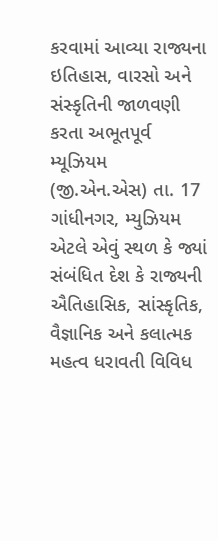કરવામાં આવ્યા રાજ્યના ઇતિહાસ, વારસો અને સંસ્કૃતિની જાળવણી કરતા અભૂતપૂર્વ મ્યૂઝિયમ (જી.એન.એસ) તા. 17 ગાંધીનગર, મ્યુઝિયમ એટલે એવું સ્થળ કે જ્યાં સંબંધિત દેશ કે રાજ્યની ઐતિહાસિક, સાંસ્કૃતિક, વૈજ્ઞાનિક અને કલાત્મક મહત્વ ધરાવતી વિવિધ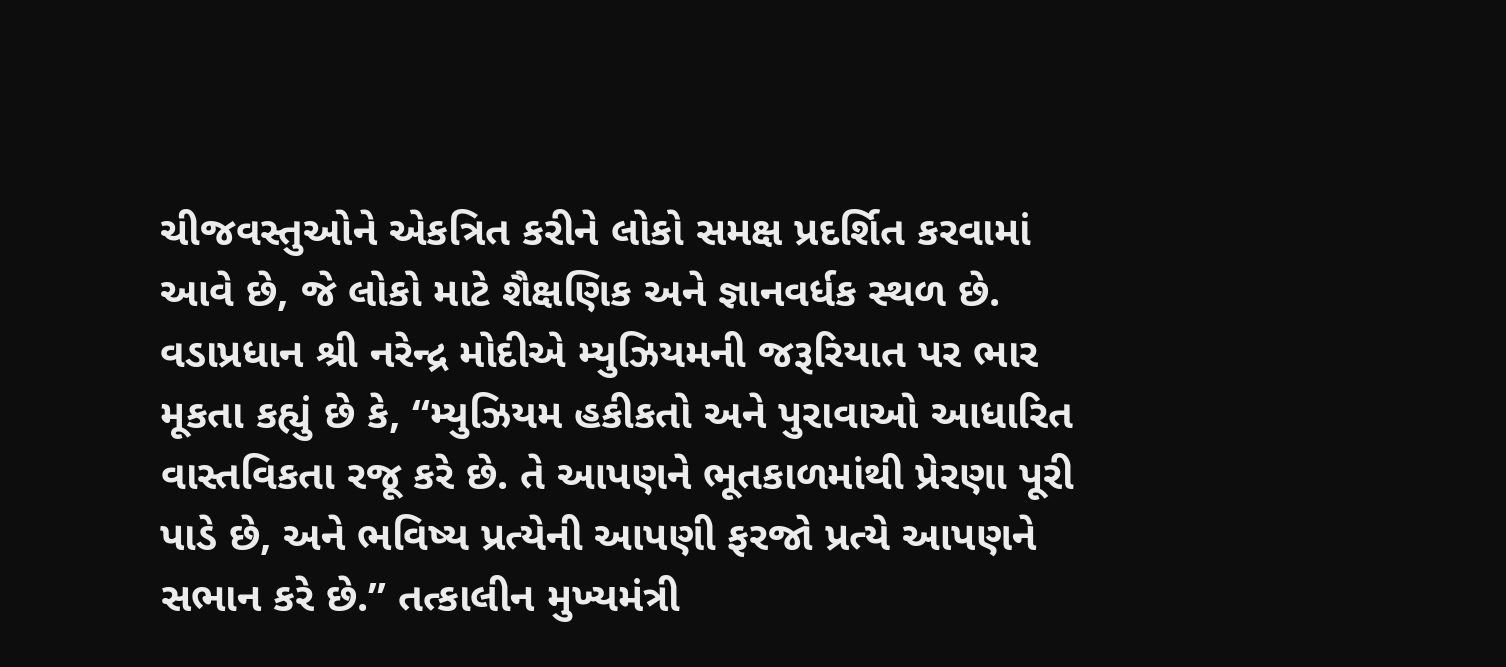ચીજવસ્તુઓને એકત્રિત કરીને લોકો સમક્ષ પ્રદર્શિત કરવામાં આવે છે, જે લોકો માટે શૈક્ષણિક અને જ્ઞાનવર્ધક સ્થળ છે. વડાપ્રધાન શ્રી નરેન્દ્ર મોદીએ મ્યુઝિયમની જરૂરિયાત પર ભાર મૂકતા કહ્યું છે કે, “મ્યુઝિયમ હકીકતો અને પુરાવાઓ આધારિત વાસ્તવિકતા રજૂ કરે છે. તે આપણને ભૂતકાળમાંથી પ્રેરણા પૂરી પાડે છે, અને ભવિષ્ય પ્રત્યેની આપણી ફરજો પ્રત્યે આપણને સભાન કરે છે.” તત્કાલીન મુખ્યમંત્રી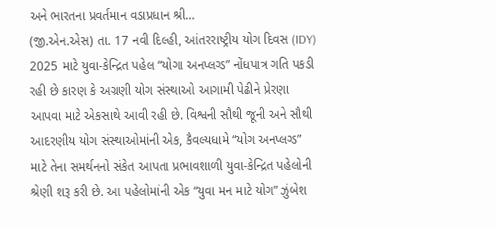અને ભારતના પ્રવર્તમાન વડાપ્રધાન શ્રી…
(જી.એન.એસ) તા. 17 નવી દિલ્હી, આંતરરાષ્ટ્રીય યોગ દિવસ (IDY) 2025 માટે યુવા-કેન્દ્રિત પહેલ “યોગા અનપ્લગ્ડ” નોંધપાત્ર ગતિ પકડી રહી છે કારણ કે અગ્રણી યોગ સંસ્થાઓ આગામી પેઢીને પ્રેરણા આપવા માટે એકસાથે આવી રહી છે. વિશ્વની સૌથી જૂની અને સૌથી આદરણીય યોગ સંસ્થાઓમાંની એક, કૈવલ્યધામે “યોગ અનપ્લગ્ડ” માટે તેના સમર્થનનો સંકેત આપતા પ્રભાવશાળી યુવા-કેન્દ્રિત પહેલોની શ્રેણી શરૂ કરી છે. આ પહેલોમાંની એક “યુવા મન માટે યોગ” ઝુંબેશ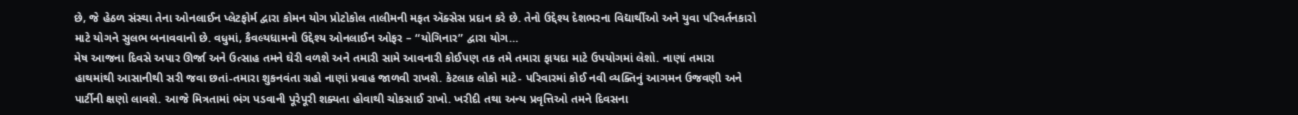છે, જે હેઠળ સંસ્થા તેના ઓનલાઈન પ્લેટફોર્મ દ્વારા કોમન યોગ પ્રોટોકોલ તાલીમની મફત ઍક્સેસ પ્રદાન કરે છે. તેનો ઉદ્દેશ્ય દેશભરના વિદ્યાર્થીઓ અને યુવા પરિવર્તનકારો માટે યોગને સુલભ બનાવવાનો છે. વધુમાં, કૈવલ્યધામનો ઉદ્દેશ્ય ઓનલાઈન ઓફર – “યોગિનાર” દ્વારા યોગ…
મેષ આજના દિવસે અપાર ઊર્જા અને ઉત્સાહ તમને ઘેરી વળશે અને તમારી સામે આવનારી કોઈપણ તક તમે તમારા ફાયદા માટે ઉપયોગમાં લેશો. નાણાં તમારા હાથમાંથી આસાનીથી સરી જવા છતાં-તમારા શુકનવંતા ગ્રહો નાણાં પ્રવાહ જાળવી રાખશે. કેટલાક લોકો માટે- પરિવારમાં કોઈ નવી વ્યક્તિનું આગમન ઉજવણી અને પાર્ટીની ક્ષણો લાવશે. આજે મિત્રતામાં ભંગ પડવાની પૂરેપૂરી શક્યતા હોવાથી ચોકસાઈ રાખો. ખરીદી તથા અન્ય પ્રવૃત્તિઓ તમને દિવસના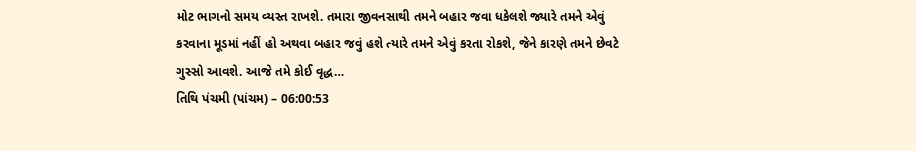મોટ ભાગનો સમય વ્યસ્ત રાખશે. તમારા જીવનસાથી તમને બહાર જવા ધકેલશે જ્યારે તમને એવું કરવાના મૂડમાં નહીં હો અથવા બહાર જવું હશે ત્યારે તમને એવું કરતા રોકશે, જેને કારણે તમને છેવટે ગુસ્સો આવશે. આજે તમે કોઈ વૃદ્ધ…
તિથિ પંચમી (પાંચમ) – 06:00:53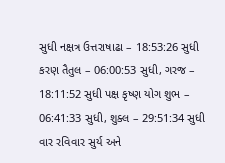સુધી નક્ષત્ર ઉત્તરાષાઢા – 18:53:26 સુધી કરણ તૈતુલ – 06:00:53 સુધી, ગરજ – 18:11:52 સુધી પક્ષ કૃષ્ણ યોગ શુભ – 06:41:33 સુધી, શુક્લ – 29:51:34 સુધી વાર રવિવાર સુર્ય અને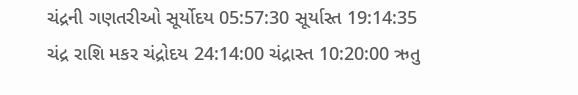ચંદ્રની ગણતરીઓ સૂર્યોદય 05:57:30 સૂર્યાસ્ત 19:14:35 ચંદ્ર રાશિ મકર ચંદ્રોદય 24:14:00 ચંદ્રાસ્ત 10:20:00 ઋતુ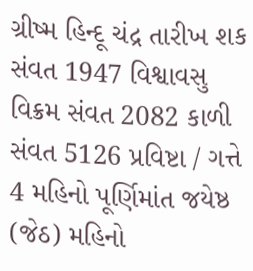ગ્રીષ્મ હિન્દૂ ચંદ્ર તારીખ શક સંવત 1947 વિશ્વાવસુ વિક્રમ સંવત 2082 કાળી સંવત 5126 પ્રવિષ્ટા / ગત્તે 4 મહિનો પૂર્ણિમાંત જયેષ્ઠ (જેઠ) મહિનો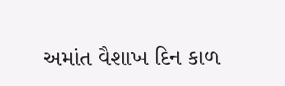અમાંત વૈશાખ દિન કાળ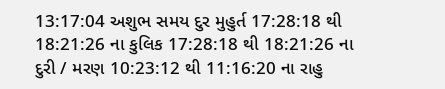13:17:04 અશુભ સમય દુર મુહુર્ત 17:28:18 થી 18:21:26 ના કુલિક 17:28:18 થી 18:21:26 ના દુરી / મરણ 10:23:12 થી 11:16:20 ના રાહુ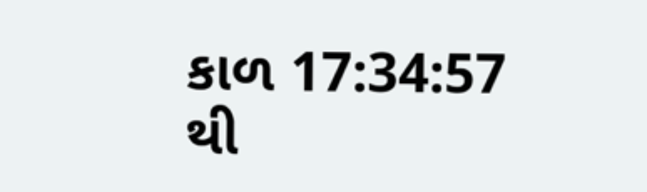કાળ 17:34:57 થી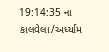19:14:35 ના કાલવેલા/અર્ધ્યામ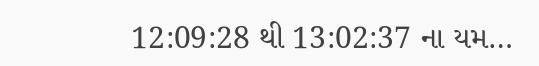12:09:28 થી 13:02:37 ના યમ…